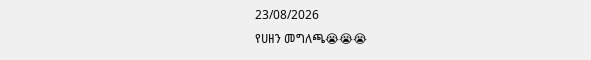23/08/2026
የሀዘን መግለጫ😭😭😭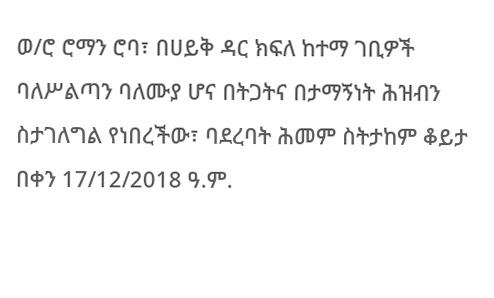ወ/ሮ ሮማን ሮባ፣ በሀይቅ ዳር ክፍለ ከተማ ገቢዎች ባለሥልጣን ባለሙያ ሆና በትጋትና በታማኝነት ሕዝብን ስታገለግል የነበረችው፣ ባደረባት ሕመም ስትታከም ቆይታ በቀን 17/12/2018 ዓ.ም.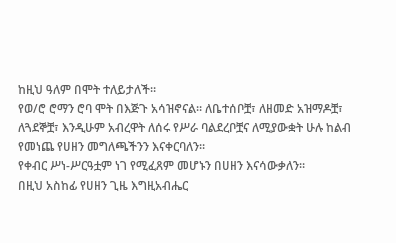ከዚህ ዓለም በሞት ተለይታለች።
የወ/ሮ ሮማን ሮባ ሞት በእጅጉ አሳዝኖናል። ለቤተሰቦቿ፣ ለዘመድ አዝማዶቿ፣ ለጓደኞቿ፣ እንዲሁም አብረዋት ለሰሩ የሥራ ባልደረቦቿና ለሚያውቋት ሁሉ ከልብ የመነጨ የሀዘን መግለጫችንን እናቀርባለን።
የቀብር ሥነ-ሥርዓቷም ነገ የሚፈጸም መሆኑን በሀዘን እናሳውቃለን።
በዚህ አስከፊ የሀዘን ጊዜ እግዚአብሔር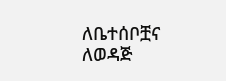ለቤተሰቦቿና ለወዳጅ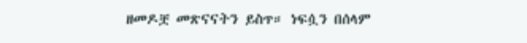ዘመዶቿ መጽናናትን ይስጥ። ነፍሷን በሰላም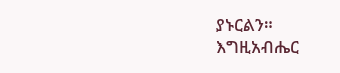ያኑርልን።
እግዚአብሔር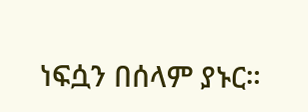ነፍሷን በሰላም ያኑር።